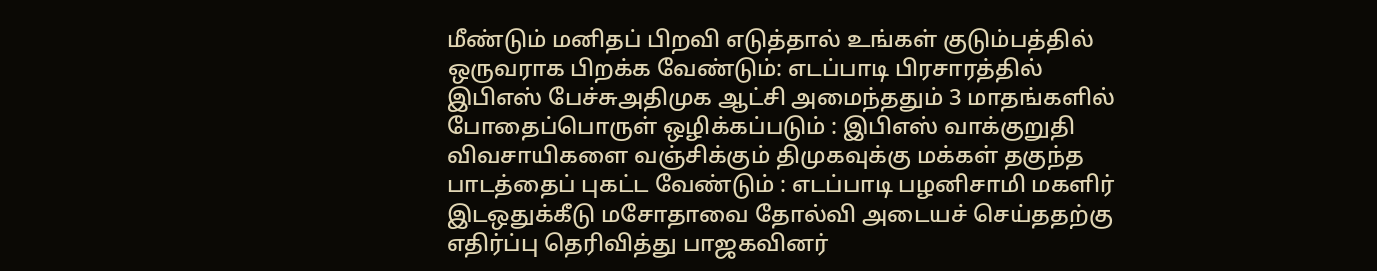மீண்டும் மனிதப் பிறவி எடுத்தால் உங்கள் குடும்பத்தில் ஒருவராக பிறக்க வேண்டும்: எடப்பாடி பிரசாரத்தில் இபிஎஸ் பேச்சுஅதிமுக ஆட்சி அமைந்ததும் 3 மாதங்களில் போதைப்பொருள் ஒழிக்கப்படும் : இபிஎஸ் வாக்குறுதி விவசாயிகளை வஞ்சிக்கும் திமுகவுக்கு மக்கள் தகுந்த பாடத்தைப் புகட்ட வேண்டும் : எடப்பாடி பழனிசாமி மகளிர் இடஒதுக்கீடு மசோதாவை தோல்வி அடையச் செய்ததற்கு எதிர்ப்பு தெரிவித்து பாஜகவினர்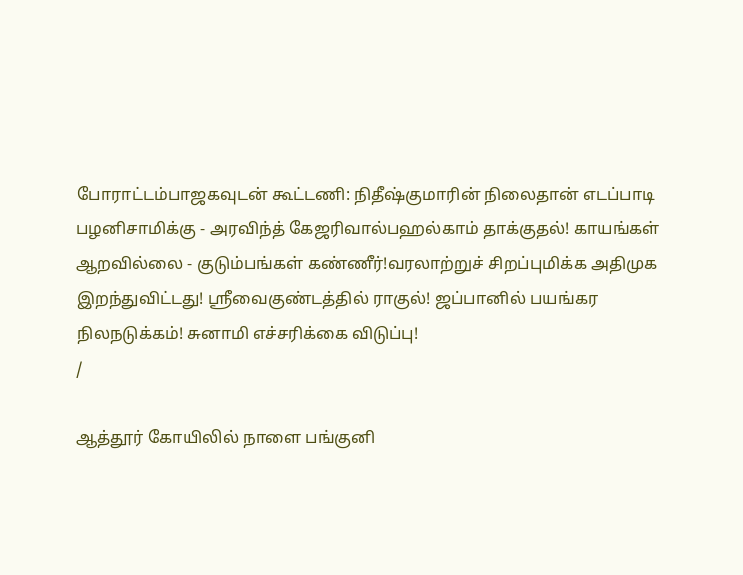போராட்டம்பாஜகவுடன் கூட்டணி: நிதீஷ்குமாரின் நிலைதான் எடப்பாடி பழனிசாமிக்கு - அரவிந்த் கேஜரிவால்பஹல்காம் தாக்குதல்! காயங்கள் ஆறவில்லை - குடும்பங்கள் கண்ணீர்!வரலாற்றுச் சிறப்புமிக்க அதிமுக இறந்துவிட்டது! ஸ்ரீவைகுண்டத்தில் ராகுல்! ஜப்பானில் பயங்கர நிலநடுக்கம்! சுனாமி எச்சரிக்கை விடுப்பு!
/

ஆத்தூர் கோயிலில் நாளை பங்குனி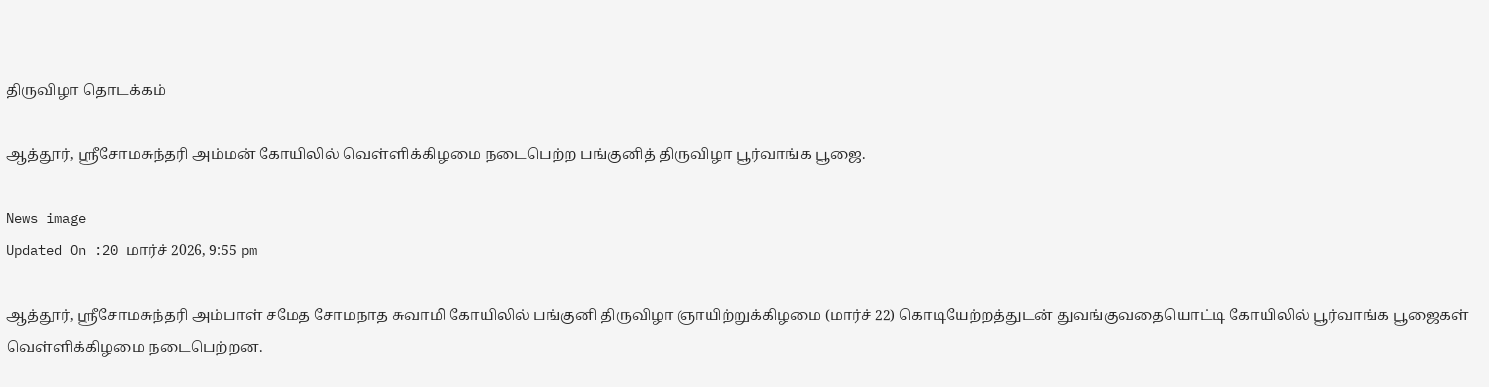திருவிழா தொடக்கம்

ஆத்தூர், ஸ்ரீசோமசுந்தரி அம்மன் கோயிலில் வெள்ளிக்கிழமை நடைபெற்ற பங்குனித் திருவிழா பூர்வாங்க பூஜை.

News image
Updated On :20 மார்ச் 2026, 9:55 pm

ஆத்தூர், ஸ்ரீசோமசுந்தரி அம்பாள் சமேத சோமநாத சுவாமி கோயிலில் பங்குனி திருவிழா ஞாயிற்றுக்கிழமை (மார்ச் 22) கொடியேற்றத்துடன் துவங்குவதையொட்டி கோயிலில் பூர்வாங்க பூஜைகள் வெள்ளிக்கிழமை நடைபெற்றன.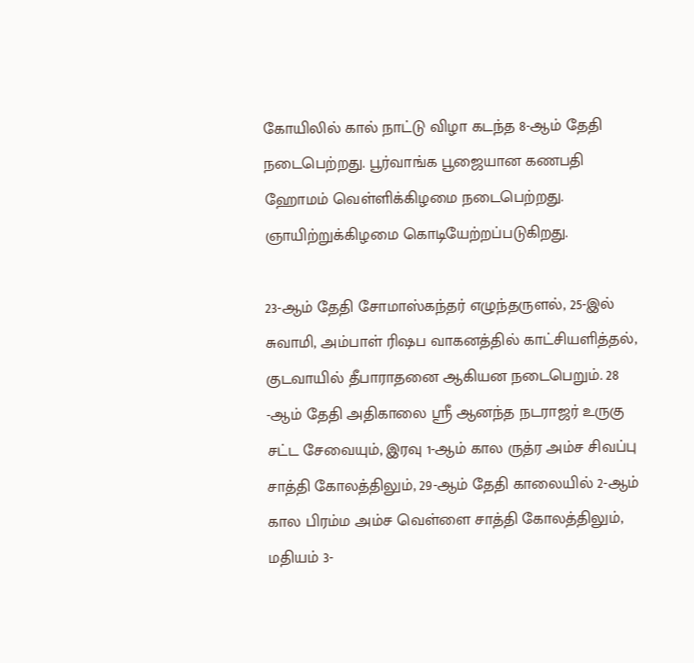கோயிலில் கால் நாட்டு விழா கடந்த 8-ஆம் தேதி நடைபெற்றது. பூர்வாங்க பூஜையான கணபதி ஹோமம் வெள்ளிக்கிழமை நடைபெற்றது. ஞாயிற்றுக்கிழமை கொடியேற்றப்படுகிறது.

23-ஆம் தேதி சோமாஸ்கந்தர் எழுந்தருளல், 25-இல் சுவாமி, அம்பாள் ரிஷப வாகனத்தில் காட்சியளித்தல், குடவாயில் தீபாராதனை ஆகியன நடைபெறும். 28 -ஆம் தேதி அதிகாலை ஸ்ரீ ஆனந்த நடராஜர் உருகு சட்ட சேவையும், இரவு 1-ஆம் கால ருத்ர அம்ச சிவப்பு சாத்தி கோலத்திலும், 29-ஆம் தேதி காலையில் 2-ஆம் கால பிரம்ம அம்ச வெள்ளை சாத்தி கோலத்திலும், மதியம் 3-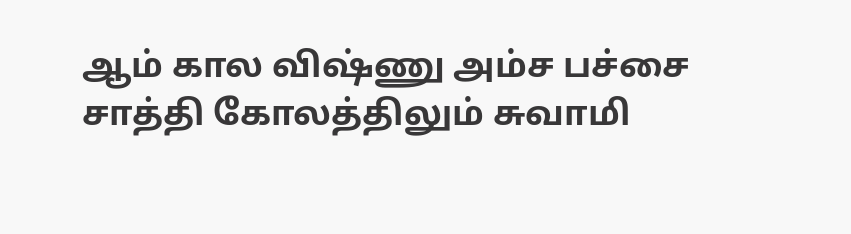ஆம் கால விஷ்ணு அம்ச பச்சை சாத்தி கோலத்திலும் சுவாமி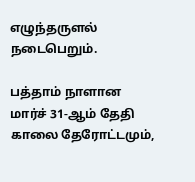எழுந்தருளல் நடைபெறும்.

பத்தாம் நாளான மார்ச் 31-ஆம் தேதி காலை தேரோட்டமும்,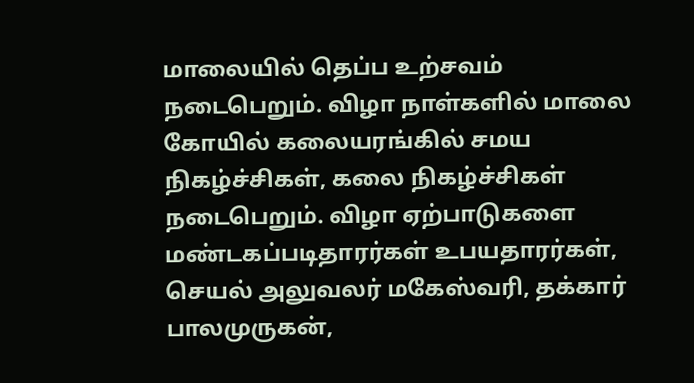மாலையில் தெப்ப உற்சவம் நடைபெறும். விழா நாள்களில் மாலை கோயில் கலையரங்கில் சமய நிகழ்ச்சிகள், கலை நிகழ்ச்சிகள் நடைபெறும். விழா ஏற்பாடுகளை மண்டகப்படிதாரர்கள் உபயதாரர்கள், செயல் அலுவலர் மகேஸ்வரி, தக்கார் பாலமுருகன்,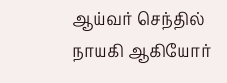ஆய்வர் செந்தில் நாயகி ஆகியோர்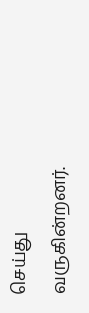செய்து வருகின்றனர்.